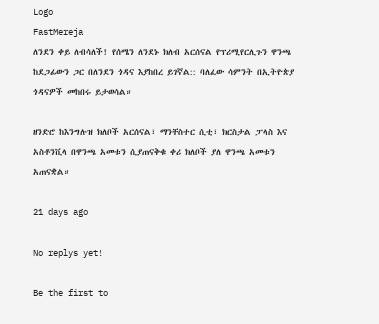Logo
FastMereja
ለንደን ቀይ ለብሳለች! የሰሜን ለንደኑ ክለብ አርሰናል የፕሪሚየርሊጉን ዋንጫ ከደጋፊውን ጋር በለንደን ጎዳና እያከበረ ይገኛል:: ባለፈው ሳምንት በኢትዮጵያ ጎዳናዎች መከበሩ ይታወሳል።

ዘንድሮ ከእንግሉዝ ክለቦች አርሰናል፣ ማንቸስተር ሲቲ፣ ክርስታል ፓላስ እና አስቶንቪላ በዋንጫ አመቱን ሲያጠናቅቁ ቀሪ ክለቦች ያለ ዋንጫ አመቱን አጠናቋል።

21 days ago

No replys yet!

Be the first to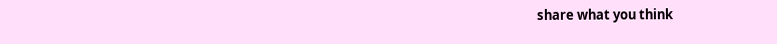share what you think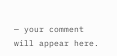— your comment will appear here.